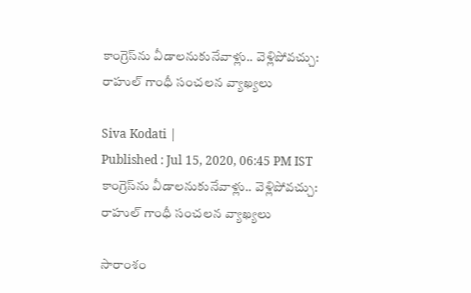కాంగ్రెస్‌ను వీడాలనుకునేవాళ్లు.. వెళ్లిపోవచ్చు: రాహుల్ గాంధీ సంచలన వ్యాఖ్యలు

Siva Kodati |
Published : Jul 15, 2020, 06:45 PM IST
కాంగ్రెస్‌ను వీడాలనుకునేవాళ్లు.. వెళ్లిపోవచ్చు: రాహుల్ గాంధీ సంచలన వ్యాఖ్యలు

సారాంశం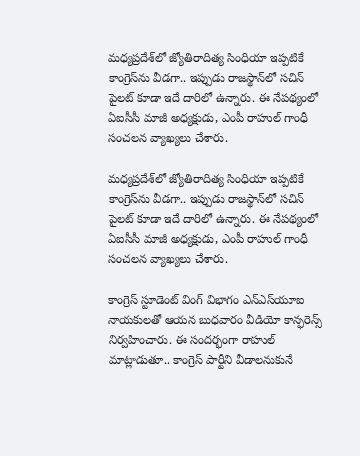మధ్యప్రదేశ్‌లో జ్యోతిరాదిత్య సింధియా ఇప్పటికే కాంగ్రెస్‌ను వీడగా.. ఇప్పుడు రాజస్థాన్‌లో సచిన్ పైలట్ కూడా ఇదే దారిలో ఉన్నారు. ఈ నేపథ్యంలో ఏఐసీసీ మాజీ అధ్యక్షుడు, ఎంపీ రాహుల్ గాంధీ సంచలన వ్యాఖ్యలు చేశారు.

మధ్యప్రదేశ్‌లో జ్యోతిరాదిత్య సింధియా ఇప్పటికే కాంగ్రెస్‌ను వీడగా.. ఇప్పుడు రాజస్థాన్‌లో సచిన్ పైలట్ కూడా ఇదే దారిలో ఉన్నారు. ఈ నేపథ్యంలో ఏఐసీసీ మాజీ అధ్యక్షుడు, ఎంపీ రాహుల్ గాంధీ సంచలన వ్యాఖ్యలు చేశారు.

కాంగ్రెస్ స్టూడెంట్ వింగ్ విభాగం ఎన్ఎస్‌యూఐ నాయకులతో ఆయన బుధవారం వీడియో కాన్ఫరెన్స్ నిర్వహించారు. ఈ సందర్భంగా రాహుల్ మాట్లాడుతూ.. కాంగ్రెస్ పార్టీని వీడాలనుకునే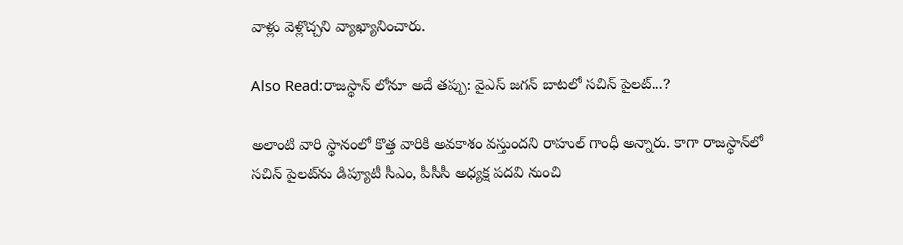వాళ్లు వెళ్లొచ్చని వ్యాఖ్యానించారు.

Also Read:రాజస్థాన్ లోనూ అదే తప్పు: వైఎస్ జగన్ బాటలో సచిన్ పైలట్...?

అలాంటి వారి స్థానంలో కొత్త వారికి అవకాశం వస్తుందని రాహుల్ గాంధీ అన్నారు. కాగా రాజస్థాన్‌లో సచిన్ పైలట్‌ను డిప్యూటీ సీఎం, పీసీసీ అధ్యక్ష పదవి నుంచి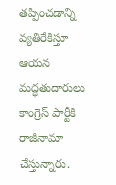తప్పించడాన్ని వ్యతిరేకిస్తూ ఆయన మద్ధతుదారులు కాంగ్రెస్ పార్టీకి రాజీనామా చేస్తున్నారు.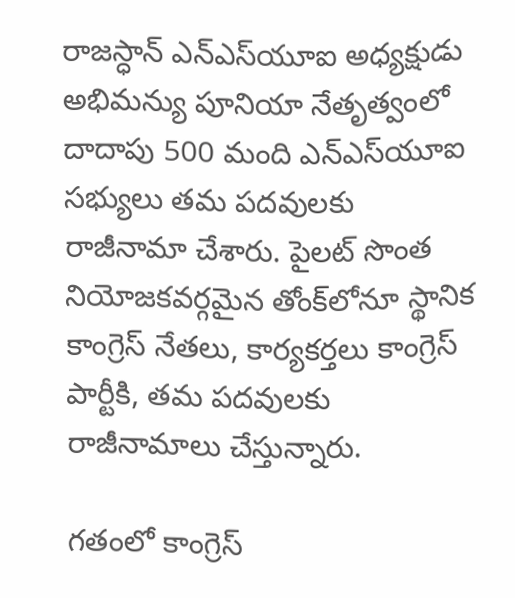రాజస్ధాన్ ఎన్ఎస్‌యూఐ అధ్యక్షుడు అభిమన్యు పూనియా నేతృత్వంలో దాదాపు 500 మంది ఎన్ఎస్‌యూఐ సభ్యులు తమ పదవులకు రాజీనామా చేశారు. పైలట్ సొంత నియోజకవర్గమైన తోంక్‌లోనూ స్థానిక కాంగ్రెస్ నేతలు, కార్యకర్తలు కాంగ్రెస్ పార్టీకి, తమ పదవులకు రాజీనామాలు చేస్తున్నారు.

గతంలో కాంగ్రెస్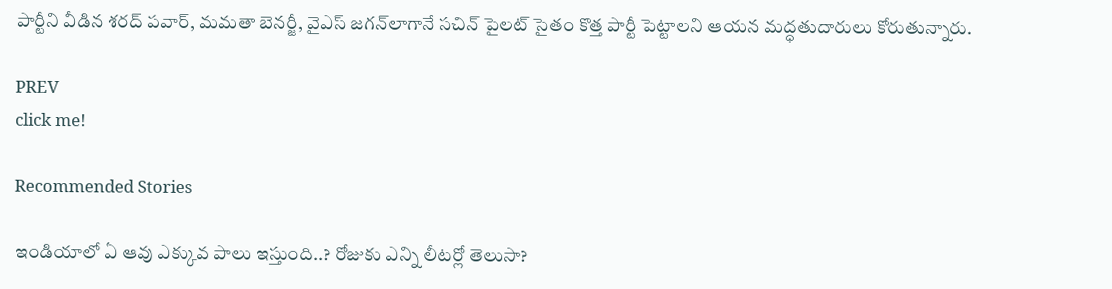పార్టీని వీడిన శరద్ పవార్, మమతా బెనర్జీ, వైఎస్ జగన్‌లాగానే సచిన్ పైలట్ సైతం కొత్త పార్టీ పెట్టాలని ఆయన మద్ధతుదారులు కోరుతున్నారు.

PREV
click me!

Recommended Stories

ఇండియాలో ఏ ఆవు ఎక్కువ పాలు ఇస్తుంది..? రోజుకు ఎన్ని లీటర్లో తెలుసా?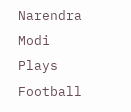Narendra Modi Plays Football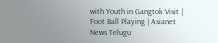with Youth in Gangtok Visit | Foot Ball Playing | Asianet News Telugu